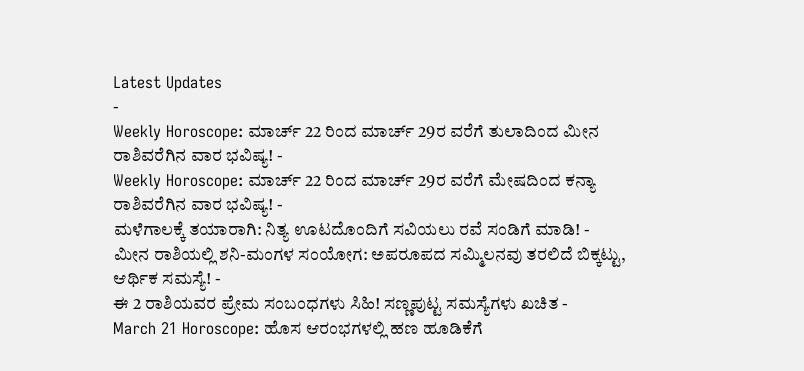Latest Updates
-
Weekly Horoscope: ಮಾರ್ಚ್ 22 ರಿಂದ ಮಾರ್ಚ್ 29ರ ವರೆಗೆ ತುಲಾದಿಂದ ಮೀನ ರಾಶಿವರೆಗಿನ ವಾರ ಭವಿಷ್ಯ! -
Weekly Horoscope: ಮಾರ್ಚ್ 22 ರಿಂದ ಮಾರ್ಚ್ 29ರ ವರೆಗೆ ಮೇಷದಿಂದ ಕನ್ಯಾ ರಾಶಿವರೆಗಿನ ವಾರ ಭವಿಷ್ಯ! -
ಮಳೆಗಾಲಕ್ಕೆ ತಯಾರಾಗಿ: ನಿತ್ಯ ಊಟದೊಂದಿಗೆ ಸವಿಯಲು ರವೆ ಸಂಡಿಗೆ ಮಾಡಿ! -
ಮೀನ ರಾಶಿಯಲ್ಲಿ ಶನಿ-ಮಂಗಳ ಸಂಯೋಗ: ಅಪರೂಪದ ಸಮ್ಮಿಲನವು ತರಲಿದೆ ಬಿಕ್ಕಟ್ಟು, ಆರ್ಥಿಕ ಸಮಸ್ಯೆ! -
ಈ 2 ರಾಶಿಯವರ ಪ್ರೇಮ ಸಂಬಂಧಗಳು ಸಿಹಿ! ಸಣ್ಣಪುಟ್ಟ ಸಮಸ್ಯೆಗಳು ಖಚಿತ -
March 21 Horoscope: ಹೊಸ ಆರಂಭಗಳಲ್ಲಿ ಹಣ ಹೂಡಿಕೆಗೆ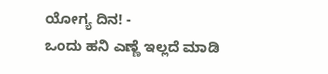ಯೋಗ್ಯ ದಿನ! -
ಒಂದು ಹನಿ ಎಣ್ಣೆ ಇಲ್ಲದೆ ಮಾಡಿ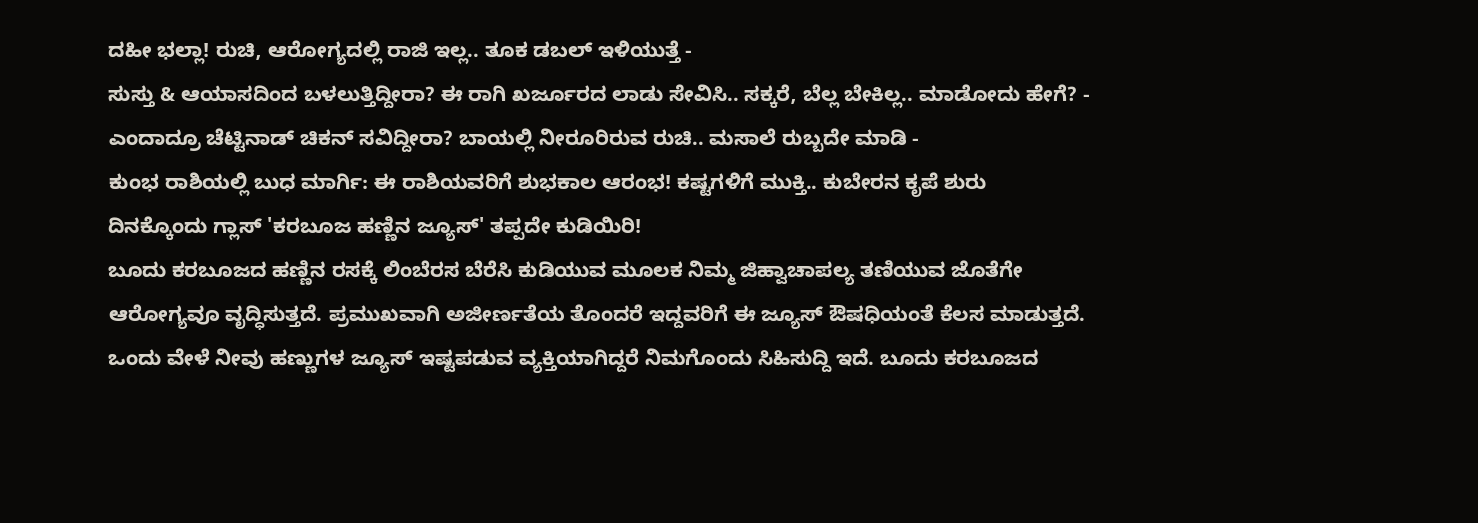ದಹೀ ಭಲ್ಲಾ! ರುಚಿ, ಆರೋಗ್ಯದಲ್ಲಿ ರಾಜಿ ಇಲ್ಲ.. ತೂಕ ಡಬಲ್ ಇಳಿಯುತ್ತೆ -
ಸುಸ್ತು & ಆಯಾಸದಿಂದ ಬಳಲುತ್ತಿದ್ದೀರಾ? ಈ ರಾಗಿ ಖರ್ಜೂರದ ಲಾಡು ಸೇವಿಸಿ.. ಸಕ್ಕರೆ, ಬೆಲ್ಲ ಬೇಕಿಲ್ಲ.. ಮಾಡೋದು ಹೇಗೆ? -
ಎಂದಾದ್ರೂ ಚೆಟ್ಟಿನಾಡ್ ಚಿಕನ್ ಸವಿದ್ದೀರಾ? ಬಾಯಲ್ಲಿ ನೀರೂರಿರುವ ರುಚಿ.. ಮಸಾಲೆ ರುಬ್ಬದೇ ಮಾಡಿ -
ಕುಂಭ ರಾಶಿಯಲ್ಲಿ ಬುಧ ಮಾರ್ಗಿ: ಈ ರಾಶಿಯವರಿಗೆ ಶುಭಕಾಲ ಆರಂಭ! ಕಷ್ಟಗಳಿಗೆ ಮುಕ್ತಿ.. ಕುಬೇರನ ಕೃಪೆ ಶುರು
ದಿನಕ್ಕೊಂದು ಗ್ಲಾಸ್ 'ಕರಬೂಜ ಹಣ್ಣಿನ ಜ್ಯೂಸ್' ತಪ್ಪದೇ ಕುಡಿಯಿರಿ!
ಬೂದು ಕರಬೂಜದ ಹಣ್ಣಿನ ರಸಕ್ಕೆ ಲಿಂಬೆರಸ ಬೆರೆಸಿ ಕುಡಿಯುವ ಮೂಲಕ ನಿಮ್ಮ ಜಿಹ್ವಾಚಾಪಲ್ಯ ತಣಿಯುವ ಜೊತೆಗೇ ಆರೋಗ್ಯವೂ ವೃದ್ಧಿಸುತ್ತದೆ. ಪ್ರಮುಖವಾಗಿ ಅಜೀರ್ಣತೆಯ ತೊಂದರೆ ಇದ್ದವರಿಗೆ ಈ ಜ್ಯೂಸ್ ಔಷಧಿಯಂತೆ ಕೆಲಸ ಮಾಡುತ್ತದೆ.
ಒಂದು ವೇಳೆ ನೀವು ಹಣ್ಣುಗಳ ಜ್ಯೂಸ್ ಇಷ್ಟಪಡುವ ವ್ಯಕ್ತಿಯಾಗಿದ್ದರೆ ನಿಮಗೊಂದು ಸಿಹಿಸುದ್ದಿ ಇದೆ. ಬೂದು ಕರಬೂಜದ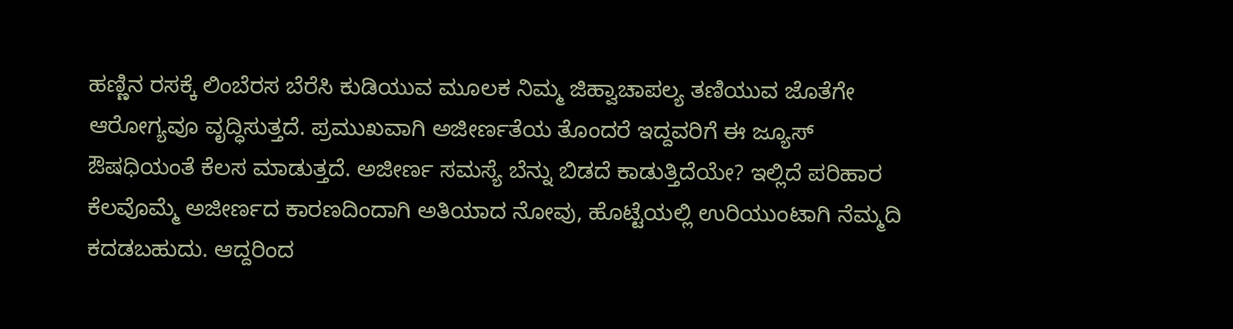ಹಣ್ಣಿನ ರಸಕ್ಕೆ ಲಿಂಬೆರಸ ಬೆರೆಸಿ ಕುಡಿಯುವ ಮೂಲಕ ನಿಮ್ಮ ಜಿಹ್ವಾಚಾಪಲ್ಯ ತಣಿಯುವ ಜೊತೆಗೇ ಆರೋಗ್ಯವೂ ವೃದ್ಧಿಸುತ್ತದೆ. ಪ್ರಮುಖವಾಗಿ ಅಜೀರ್ಣತೆಯ ತೊಂದರೆ ಇದ್ದವರಿಗೆ ಈ ಜ್ಯೂಸ್ ಔಷಧಿಯಂತೆ ಕೆಲಸ ಮಾಡುತ್ತದೆ. ಅಜೀರ್ಣ ಸಮಸ್ಯೆ ಬೆನ್ನು ಬಿಡದೆ ಕಾಡುತ್ತಿದೆಯೇ? ಇಲ್ಲಿದೆ ಪರಿಹಾರ
ಕೆಲವೊಮ್ಮೆ ಅಜೀರ್ಣದ ಕಾರಣದಿಂದಾಗಿ ಅತಿಯಾದ ನೋವು, ಹೊಟ್ಟೆಯಲ್ಲಿ ಉರಿಯುಂಟಾಗಿ ನೆಮ್ಮದಿ ಕದಡಬಹುದು. ಆದ್ದರಿಂದ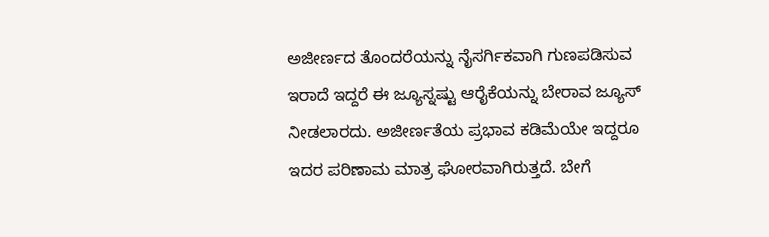ಅಜೀರ್ಣದ ತೊಂದರೆಯನ್ನು ನೈಸರ್ಗಿಕವಾಗಿ ಗುಣಪಡಿಸುವ ಇರಾದೆ ಇದ್ದರೆ ಈ ಜ್ಯೂಸ್ನಷ್ಟು ಆರೈಕೆಯನ್ನು ಬೇರಾವ ಜ್ಯೂಸ್ ನೀಡಲಾರದು. ಅಜೀರ್ಣತೆಯ ಪ್ರಭಾವ ಕಡಿಮೆಯೇ ಇದ್ದರೂ ಇದರ ಪರಿಣಾಮ ಮಾತ್ರ ಘೋರವಾಗಿರುತ್ತದೆ. ಬೇಗೆ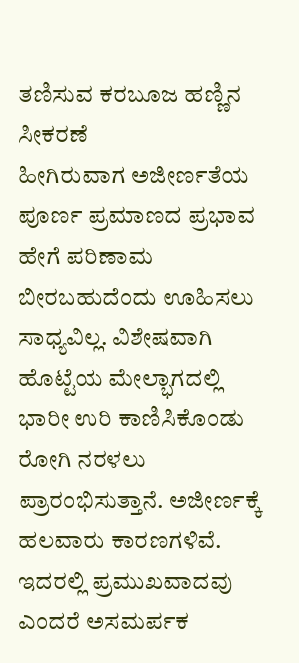ತಣಿಸುವ ಕರಬೂಜ ಹಣ್ಣಿನ ಸೀಕರಣೆ
ಹೀಗಿರುವಾಗ ಅಜೀರ್ಣತೆಯ ಪೂರ್ಣ ಪ್ರಮಾಣದ ಪ್ರಭಾವ ಹೇಗೆ ಪರಿಣಾಮ ಬೀರಬಹುದೆಂದು ಊಹಿಸಲು ಸಾಧ್ಯವಿಲ್ಲ. ವಿಶೇಷವಾಗಿ ಹೊಟ್ಟೆಯ ಮೇಲ್ಭಾಗದಲ್ಲಿ ಭಾರೀ ಉರಿ ಕಾಣಿಸಿಕೊಂಡು ರೋಗಿ ನರಳಲು ಪ್ರಾರಂಭಿಸುತ್ತಾನೆ. ಅಜೀರ್ಣಕ್ಕೆ ಹಲವಾರು ಕಾರಣಗಳಿವೆ. ಇದರಲ್ಲಿ ಪ್ರಮುಖವಾದವು ಎಂದರೆ ಅಸಮರ್ಪಕ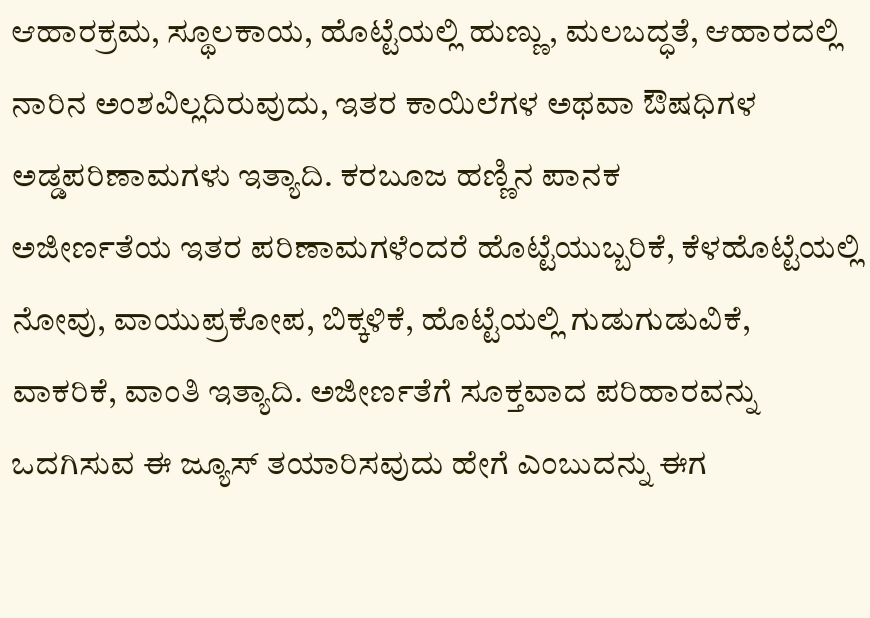ಆಹಾರಕ್ರಮ, ಸ್ಥೂಲಕಾಯ, ಹೊಟ್ಟೆಯಲ್ಲಿ ಹುಣ್ಣು, ಮಲಬದ್ಧತೆ, ಆಹಾರದಲ್ಲಿ ನಾರಿನ ಅಂಶವಿಲ್ಲದಿರುವುದು, ಇತರ ಕಾಯಿಲೆಗಳ ಅಥವಾ ಔಷಧಿಗಳ ಅಡ್ಡಪರಿಣಾಮಗಳು ಇತ್ಯಾದಿ. ಕರಬೂಜ ಹಣ್ಣಿನ ಪಾನಕ
ಅಜೀರ್ಣತೆಯ ಇತರ ಪರಿಣಾಮಗಳೆಂದರೆ ಹೊಟ್ಟೆಯುಬ್ಬರಿಕೆ, ಕೆಳಹೊಟ್ಟೆಯಲ್ಲಿ ನೋವು, ವಾಯುಪ್ರಕೋಪ, ಬಿಕ್ಕಳಿಕೆ, ಹೊಟ್ಟೆಯಲ್ಲಿ ಗುಡುಗುಡುವಿಕೆ, ವಾಕರಿಕೆ, ವಾಂತಿ ಇತ್ಯಾದಿ. ಅಜೀರ್ಣತೆಗೆ ಸೂಕ್ತವಾದ ಪರಿಹಾರವನ್ನು ಒದಗಿಸುವ ಈ ಜ್ಯೂಸ್ ತಯಾರಿಸವುದು ಹೇಗೆ ಎಂಬುದನ್ನು ಈಗ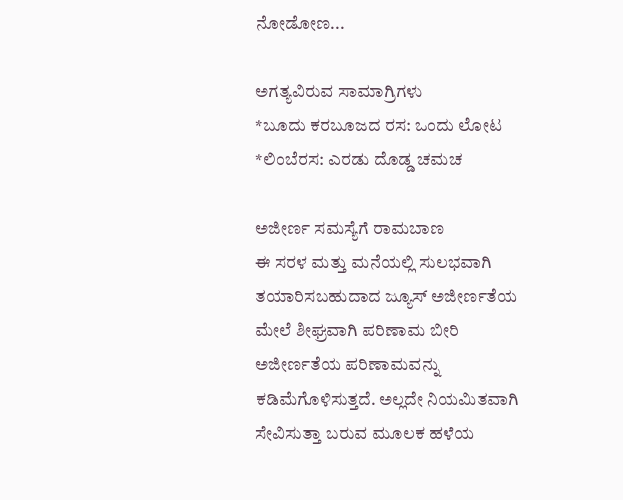ನೋಡೋಣ...

ಅಗತ್ಯವಿರುವ ಸಾಮಾಗ್ರಿಗಳು
*ಬೂದು ಕರಬೂಜದ ರಸ: ಒಂದು ಲೋಟ
*ಲಿಂಬೆರಸ: ಎರಡು ದೊಡ್ಡ ಚಮಚ

ಅಜೀರ್ಣ ಸಮಸ್ಯೆಗೆ ರಾಮಬಾಣ
ಈ ಸರಳ ಮತ್ತು ಮನೆಯಲ್ಲಿ ಸುಲಭವಾಗಿ ತಯಾರಿಸಬಹುದಾದ ಜ್ಯೂಸ್ ಅಜೀರ್ಣತೆಯ ಮೇಲೆ ಶೀಘ್ರವಾಗಿ ಪರಿಣಾಮ ಬೀರಿ ಅಜೀರ್ಣತೆಯ ಪರಿಣಾಮವನ್ನು ಕಡಿಮೆಗೊಳಿಸುತ್ತದೆ. ಅಲ್ಲದೇ ನಿಯಮಿತವಾಗಿ ಸೇವಿಸುತ್ತಾ ಬರುವ ಮೂಲಕ ಹಳೆಯ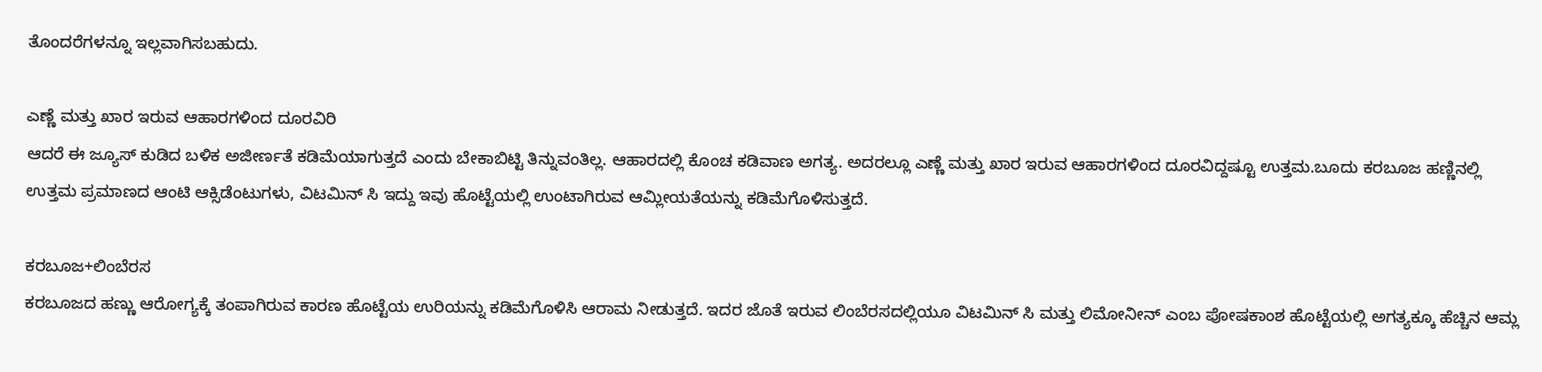ತೊಂದರೆಗಳನ್ನೂ ಇಲ್ಲವಾಗಿಸಬಹುದು.

ಎಣ್ಣೆ ಮತ್ತು ಖಾರ ಇರುವ ಆಹಾರಗಳಿಂದ ದೂರವಿರಿ
ಆದರೆ ಈ ಜ್ಯೂಸ್ ಕುಡಿದ ಬಳಿಕ ಅಜೀರ್ಣತೆ ಕಡಿಮೆಯಾಗುತ್ತದೆ ಎಂದು ಬೇಕಾಬಿಟ್ಟಿ ತಿನ್ನುವಂತಿಲ್ಲ. ಆಹಾರದಲ್ಲಿ ಕೊಂಚ ಕಡಿವಾಣ ಅಗತ್ಯ. ಅದರಲ್ಲೂ ಎಣ್ಣೆ ಮತ್ತು ಖಾರ ಇರುವ ಆಹಾರಗಳಿಂದ ದೂರವಿದ್ದಷ್ಟೂ ಉತ್ತಮ.ಬೂದು ಕರಬೂಜ ಹಣ್ಣಿನಲ್ಲಿ ಉತ್ತಮ ಪ್ರಮಾಣದ ಆಂಟಿ ಆಕ್ಸಿಡೆಂಟುಗಳು, ವಿಟಮಿನ್ ಸಿ ಇದ್ದು ಇವು ಹೊಟ್ಟೆಯಲ್ಲಿ ಉಂಟಾಗಿರುವ ಆಮ್ಲೀಯತೆಯನ್ನು ಕಡಿಮೆಗೊಳಿಸುತ್ತದೆ.

ಕರಬೂಜ+ಲಿಂಬೆರಸ
ಕರಬೂಜದ ಹಣ್ಣು ಆರೋಗ್ಯಕ್ಕೆ ತಂಪಾಗಿರುವ ಕಾರಣ ಹೊಟ್ಟೆಯ ಉರಿಯನ್ನು ಕಡಿಮೆಗೊಳಿಸಿ ಆರಾಮ ನೀಡುತ್ತದೆ. ಇದರ ಜೊತೆ ಇರುವ ಲಿಂಬೆರಸದಲ್ಲಿಯೂ ವಿಟಮಿನ್ ಸಿ ಮತ್ತು ಲಿಮೋನೀನ್ ಎಂಬ ಪೋಷಕಾಂಶ ಹೊಟ್ಟೆಯಲ್ಲಿ ಅಗತ್ಯಕ್ಕೂ ಹೆಚ್ಚಿನ ಆಮ್ಲ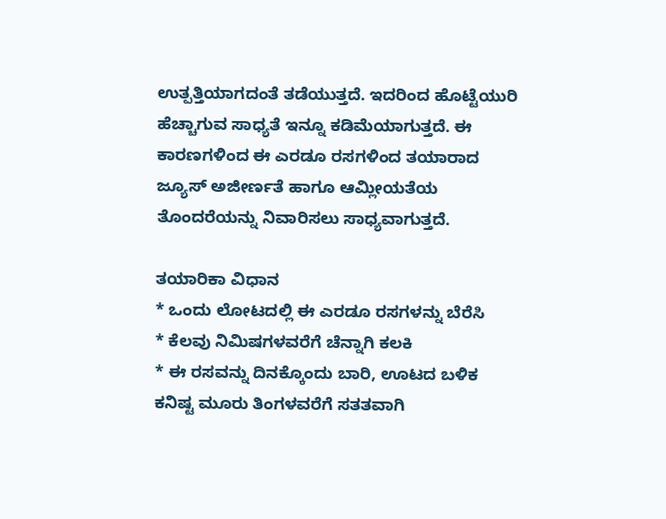ಉತ್ಪತ್ತಿಯಾಗದಂತೆ ತಡೆಯುತ್ತದೆ. ಇದರಿಂದ ಹೊಟ್ಟೆಯುರಿ ಹೆಚ್ಚಾಗುವ ಸಾಧ್ಯತೆ ಇನ್ನೂ ಕಡಿಮೆಯಾಗುತ್ತದೆ. ಈ ಕಾರಣಗಳಿಂದ ಈ ಎರಡೂ ರಸಗಳಿಂದ ತಯಾರಾದ ಜ್ಯೂಸ್ ಅಜೀರ್ಣತೆ ಹಾಗೂ ಆಮ್ಲೀಯತೆಯ ತೊಂದರೆಯನ್ನು ನಿವಾರಿಸಲು ಸಾಧ್ಯವಾಗುತ್ತದೆ.

ತಯಾರಿಕಾ ವಿಧಾನ
* ಒಂದು ಲೋಟದಲ್ಲಿ ಈ ಎರಡೂ ರಸಗಳನ್ನು ಬೆರೆಸಿ
* ಕೆಲವು ನಿಮಿಷಗಳವರೆಗೆ ಚೆನ್ನಾಗಿ ಕಲಕಿ
* ಈ ರಸವನ್ನು ದಿನಕ್ಕೊಂದು ಬಾರಿ, ಊಟದ ಬಳಿಕ ಕನಿಷ್ಟ ಮೂರು ತಿಂಗಳವರೆಗೆ ಸತತವಾಗಿ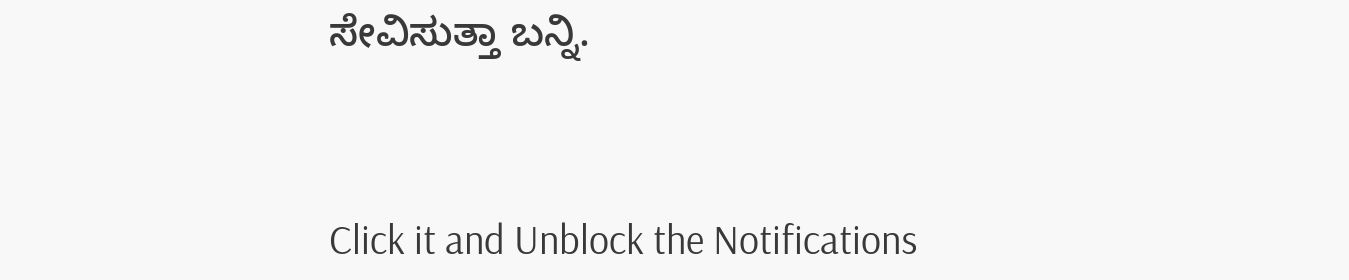ಸೇವಿಸುತ್ತಾ ಬನ್ನಿ.



Click it and Unblock the Notifications